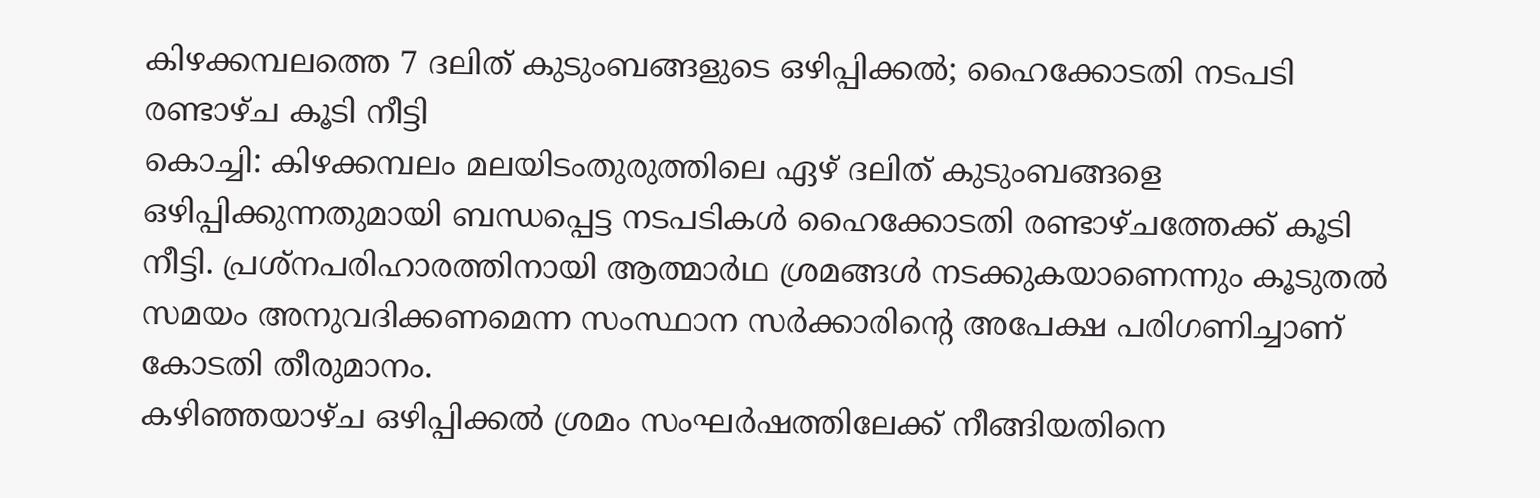കിഴക്കമ്പലത്തെ 7 ദലിത് കുടുംബങ്ങളുടെ ഒഴിപ്പിക്കൽ; ഹൈക്കോടതി നടപടി രണ്ടാഴ്ച കൂടി നീട്ടി
കൊച്ചി: കിഴക്കമ്പലം മലയിടംതുരുത്തിലെ ഏഴ് ദലിത് കുടുംബങ്ങളെ ഒഴിപ്പിക്കുന്നതുമായി ബന്ധപ്പെട്ട നടപടികൾ ഹൈക്കോടതി രണ്ടാഴ്ചത്തേക്ക് കൂടി നീട്ടി. പ്രശ്നപരിഹാരത്തിനായി ആത്മാർഥ ശ്രമങ്ങൾ നടക്കുകയാണെന്നും കൂടുതൽ സമയം അനുവദിക്കണമെന്ന സംസ്ഥാന സർക്കാരിന്റെ അപേക്ഷ പരിഗണിച്ചാണ് കോടതി തീരുമാനം.
കഴിഞ്ഞയാഴ്ച ഒഴിപ്പിക്കൽ ശ്രമം സംഘർഷത്തിലേക്ക് നീങ്ങിയതിനെ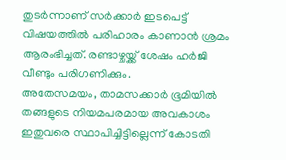തുടർന്നാണ് സർക്കാർ ഇടപെട്ട് വിഷയത്തിൽ പരിഹാരം കാണാൻ ശ്രമം ആരംഭിച്ചത്. രണ്ടാഴ്ചയ്ക്ക് ശേഷം ഹർജി വീണ്ടും പരിഗണിക്കും.
അതേസമയം, താമസക്കാർ ഭൂമിയിൽ തങ്ങളുടെ നിയമപരമായ അവകാശം ഇതുവരെ സ്ഥാപിച്ചിട്ടില്ലെന്ന് കോടതി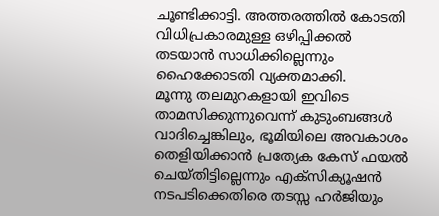ചൂണ്ടിക്കാട്ടി. അത്തരത്തിൽ കോടതി വിധിപ്രകാരമുള്ള ഒഴിപ്പിക്കൽ തടയാൻ സാധിക്കില്ലെന്നും ഹൈക്കോടതി വ്യക്തമാക്കി.
മൂന്നു തലമുറകളായി ഇവിടെ താമസിക്കുന്നുവെന്ന് കുടുംബങ്ങൾ വാദിച്ചെങ്കിലും, ഭൂമിയിലെ അവകാശം തെളിയിക്കാൻ പ്രത്യേക കേസ് ഫയൽ ചെയ്തിട്ടില്ലെന്നും എക്സിക്യൂഷൻ നടപടിക്കെതിരെ തടസ്സ ഹർജിയും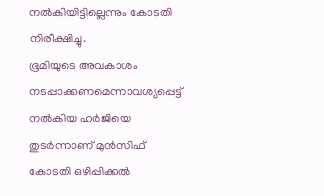നൽകിയിട്ടില്ലെന്നും കോടതി നിരീക്ഷിച്ചു.
ഭൂമിയുടെ അവകാശം നടപ്പാക്കണമെന്നാവശ്യപ്പെട്ട് നൽകിയ ഹർജിയെ തുടർന്നാണ് മുൻസിഫ് കോടതി ഒഴിപ്പിക്കൽ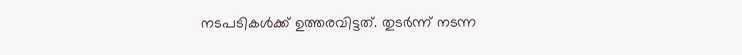നടപടികൾക്ക് ഉത്തരവിട്ടത്. തുടർന്ന് നടന്ന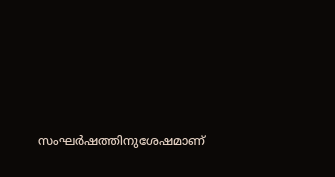സംഘർഷത്തിനുശേഷമാണ്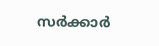സർക്കാർ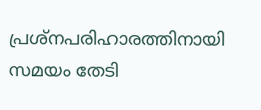പ്രശ്നപരിഹാരത്തിനായി സമയം തേടി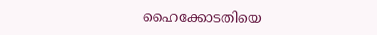ഹൈക്കോടതിയെ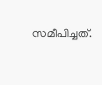സമീപിച്ചത്.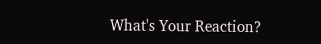What's Your Reaction?